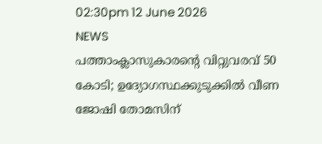02:30pm 12 June 2026
NEWS
പത്താംക്ലാസുകാരന്റെ വിറ്റുവരവ് 50 കോടി; ഉദ്യോഗസ്ഥക്കുടുക്കിൽ വീണ ജോഷി തോമസിന്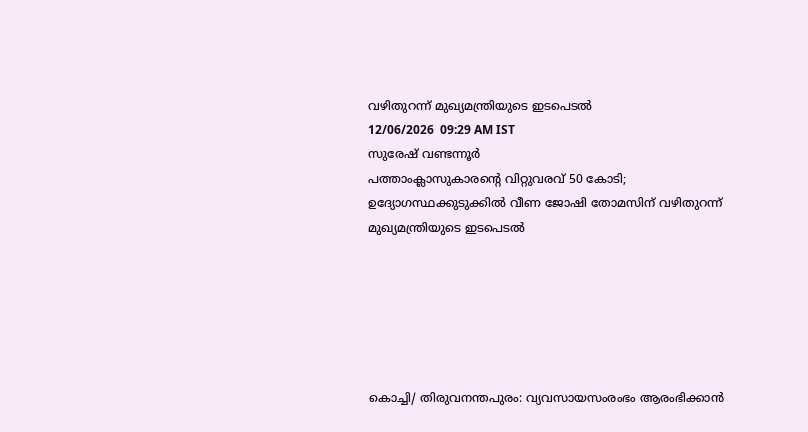വഴിതുറന്ന് മുഖ്യമന്ത്രിയുടെ ഇടപെടൽ
12/06/2026  09:29 AM IST
സുരേഷ് വണ്ടന്നൂർ
പത്താംക്ലാസുകാരന്റെ വിറ്റുവരവ് 50 കോടി; ഉദ്യോഗസ്ഥക്കുടുക്കിൽ വീണ ജോഷി തോമസിന് വഴിതുറന്ന് മുഖ്യമന്ത്രിയുടെ ഇടപെടൽ






കൊച്ചി/ തിരുവനന്തപുരം: വ്യവസായസംരംഭം ആരംഭിക്കാൻ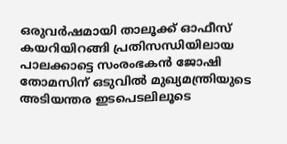ഒരുവർഷമായി താലൂക്ക് ഓഫീസ് കയറിയിറങ്ങി പ്രതിസന്ധിയിലായ പാലക്കാട്ടെ സംരംഭകൻ ജോഷി തോമസിന് ഒടുവിൽ മുഖ്യമന്ത്രിയുടെ അടിയന്തര ഇടപെടലിലൂടെ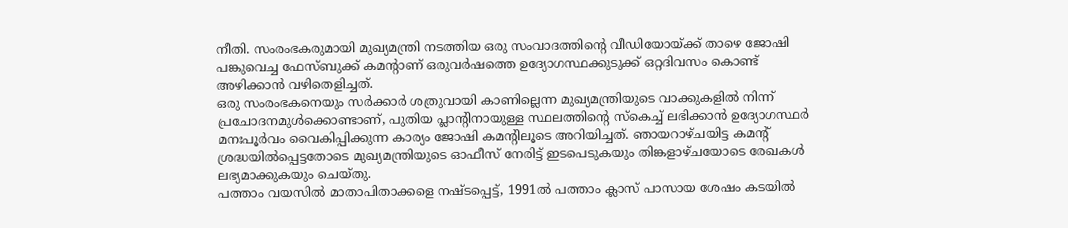നീതി. സംരംഭകരുമായി മുഖ്യമന്ത്രി നടത്തിയ ഒരു സംവാദത്തിന്റെ വീഡിയോയ്ക്ക് താഴെ ജോഷി പങ്കുവെച്ച ഫേസ്ബുക്ക് കമന്റാണ് ഒരുവർഷത്തെ ഉദ്യോഗസ്ഥക്കുടുക്ക് ഒറ്റദിവസം കൊണ്ട് അഴിക്കാൻ വഴിതെളിച്ചത്.
ഒരു സംരംഭകനെയും സർക്കാർ ശത്രുവായി കാണില്ലെന്ന മുഖ്യമന്ത്രിയുടെ വാക്കുകളിൽ നിന്ന് പ്രചോദനമുൾക്കൊണ്ടാണ്, പുതിയ പ്ലാന്റിനായുള്ള സ്ഥലത്തിന്റെ സ്കെച്ച് ലഭിക്കാൻ ഉദ്യോഗസ്ഥർ മനഃപൂർവം വൈകിപ്പിക്കുന്ന കാര്യം ജോഷി കമന്റിലൂടെ അറിയിച്ചത്. ഞായറാഴ്ചയിട്ട കമന്റ് ശ്രദ്ധയിൽപ്പെട്ടതോടെ മുഖ്യമന്ത്രിയുടെ ഓഫീസ് നേരിട്ട് ഇടപെടുകയും തിങ്കളാഴ്ചയോടെ രേഖകൾ ലഭ്യമാക്കുകയും ചെയ്തു.
പത്താം വയസിൽ മാതാപിതാക്കളെ നഷ്ടപ്പെട്ട്, 1991ൽ പത്താം ക്ലാസ് പാസായ ശേഷം കടയിൽ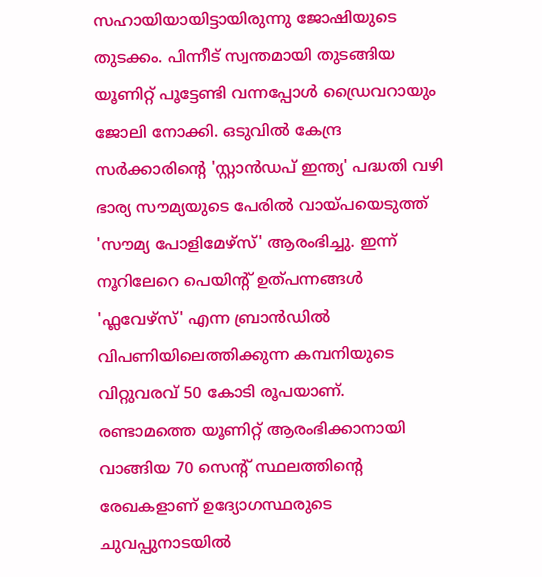സഹായിയായിട്ടായിരുന്നു ജോഷിയുടെ തുടക്കം. പിന്നീട് സ്വന്തമായി തുടങ്ങിയ യൂണിറ്റ് പൂട്ടേണ്ടി വന്നപ്പോൾ ഡ്രൈവറായും ജോലി നോക്കി. ഒടുവിൽ കേന്ദ്ര സർക്കാരിന്റെ 'സ്റ്റാൻഡപ് ഇന്ത്യ' പദ്ധതി വഴി ഭാര്യ സൗമ്യയുടെ പേരിൽ വായ്പയെടുത്ത് 'സൗമ്യ പോളിമേഴ്സ്' ആരംഭിച്ചു. ഇന്ന് നൂറിലേറെ പെയിന്റ് ഉത്പന്നങ്ങൾ 'ഫ്ലവേഴ്സ്' എന്ന ബ്രാൻഡിൽ വിപണിയിലെത്തിക്കുന്ന കമ്പനിയുടെ വിറ്റുവരവ് 50 കോടി രൂപയാണ്.
രണ്ടാമത്തെ യൂണിറ്റ് ആരംഭിക്കാനായി വാങ്ങിയ 70 സെന്റ് സ്ഥലത്തിന്റെ രേഖകളാണ് ഉദ്യോഗസ്ഥരുടെ ചുവപ്പുനാടയിൽ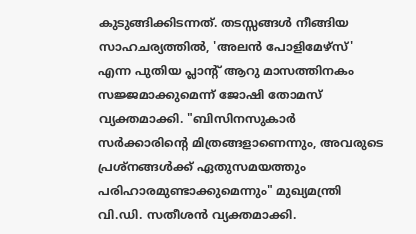കുടുങ്ങിക്കിടന്നത്. തടസ്സങ്ങൾ നീങ്ങിയ സാഹചര്യത്തിൽ, 'അലൻ പോളിമേഴ്സ്' എന്ന പുതിയ പ്ലാന്റ് ആറു മാസത്തിനകം സജ്ജമാക്കുമെന്ന് ജോഷി തോമസ് വ്യക്തമാക്കി. "ബിസിനസുകാർ സർക്കാരിന്റെ മിത്രങ്ങളാണെന്നും, അവരുടെ പ്രശ്നങ്ങൾക്ക് ഏതുസമയത്തും പരിഹാരമുണ്ടാക്കുമെന്നും" മുഖ്യമന്ത്രി വി.ഡി. സതീശൻ വ്യക്തമാക്കി.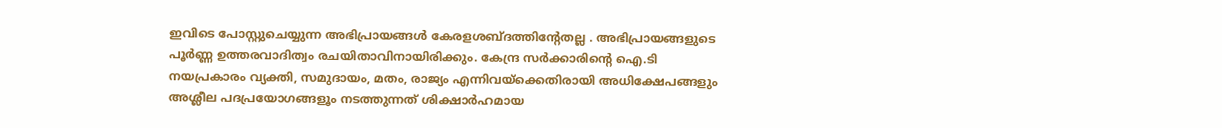ഇവിടെ പോസ്റ്റുചെയ്യുന്ന അഭിപ്രായങ്ങള്‍ കേരളശബ്‌ദത്തിന്റേതല്ല . അഭിപ്രായങ്ങളുടെ പൂര്‍ണ്ണ ഉത്തരവാദിത്വം രചയിതാവിനായിരിക്കും. കേന്ദ്ര സർക്കാരിന്റെ ഐ.ടി നയപ്രകാരം വ്യക്തി, സമുദായം, മതം, രാജ്യം എന്നിവയ്ക്കെതിരായി അധിക്ഷേപങ്ങളും അശ്ലീല പദപ്രയോഗങ്ങളൂം നടത്തുന്നത് ശിക്ഷാര്‍ഹമായ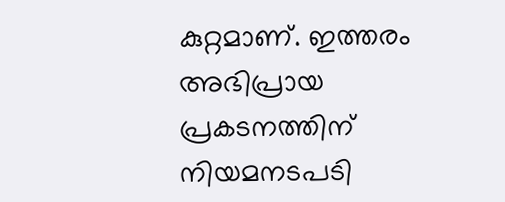കുറ്റമാണ്. ഇത്തരം അഭിപ്രായ പ്രകടനത്തിന് നിയമനടപടി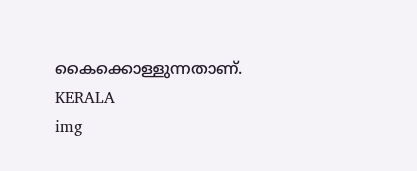കൈക്കൊള്ളുന്നതാണ്.
KERALA
img